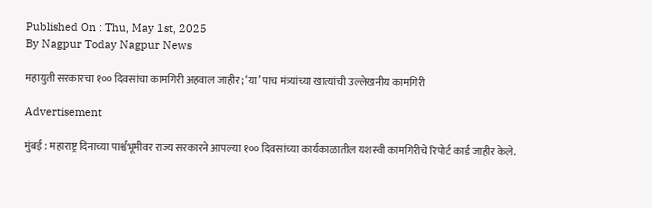Published On : Thu, May 1st, 2025
By Nagpur Today Nagpur News

महायुती सरकारचा १०० दिवसांचा कामगिरी अहवाल जाहीर; ‘या’ पाच मंत्र्यांच्या खात्यांची उल्लेखनीय कामगिरी

Advertisement

मुंबई : महाराष्ट्र दिनाच्या पार्श्वभूमीवर राज्य सरकारने आपल्या १०० दिवसांच्या कार्यकाळातील यशस्वी कामगिरीचे रिपोर्ट कार्ड जाहीर केले.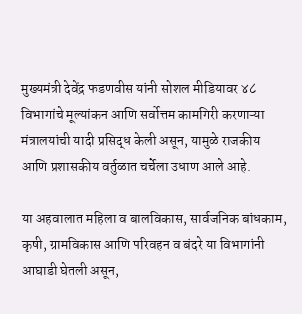मुख्यमंत्री देवेंद्र फडणवीस यांनी सोशल मीडियावर ४८ विभागांचे मूल्यांकन आणि सर्वोत्तम कामगिरी करणाऱ्या मंत्रालयांची यादी प्रसिद्ध केली असून, यामुळे राजकीय आणि प्रशासकीय वर्तुळात चर्चेला उधाण आले आहे.

या अहवालात महिला व बालविकास, सार्वजनिक बांधकाम, कृषी, ग्रामविकास आणि परिवहन व बंदरे या विभागांनी आघाडी घेतली असून,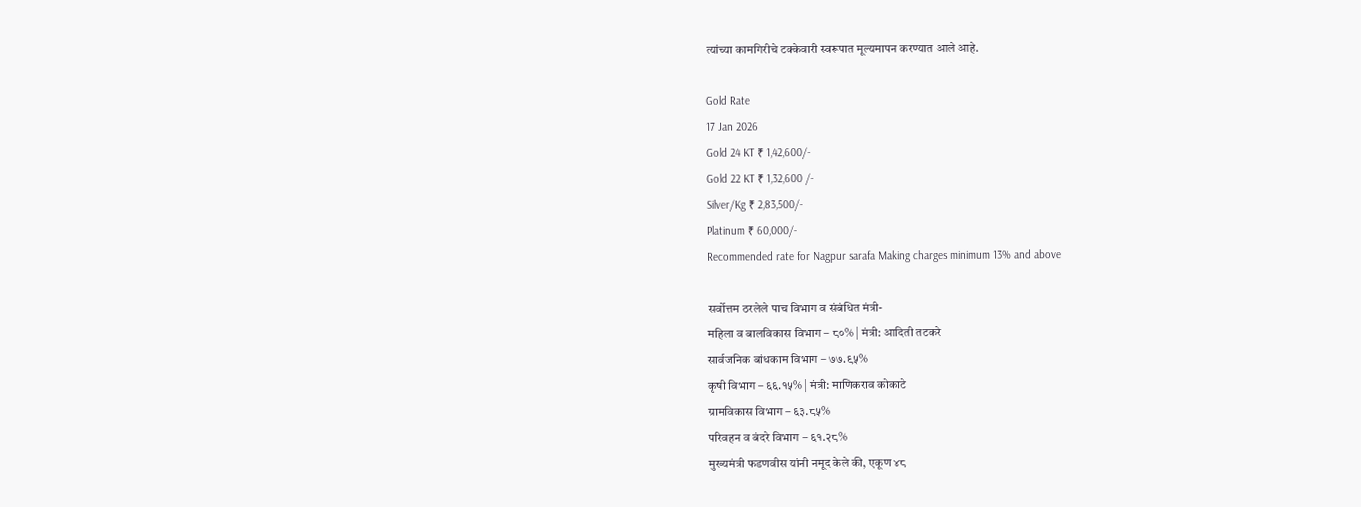त्यांच्या कामगिरीचे टक्केवारी स्वरूपात मूल्यमापन करण्यात आले आहे.

Gold Rate
17 Jan 2026
Gold 24 KT ₹ 1,42,600/-
Gold 22 KT ₹ 1,32,600 /-
Silver/Kg ₹ 2,83,500/-
Platinum ₹ 60,000/-
Recommended rate for Nagpur sarafa Making charges minimum 13% and above

सर्वोत्तम ठरलेले पाच विभाग व संबंधित मंत्री-
महिला व बालविकास विभाग – ८०% | मंत्री: आदिती तटकरे
सार्वजनिक बांधकाम विभाग – ७७.९५%
कृषी विभाग – ६६.१५% | मंत्री: माणिकराव कोकाटे
ग्रामविकास विभाग – ६३.८५%
परिवहन व बंदरे विभाग – ६१.२८%
मुख्यमंत्री फडणवीस यांनी नमूद केले की, एकूण ४८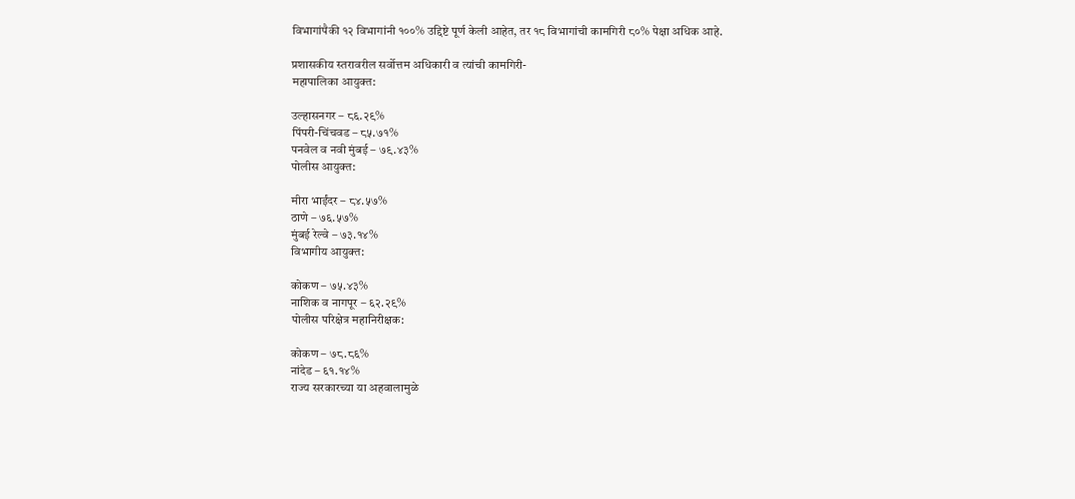विभागांपैकी १२ विभागांनी १००% उद्दिष्टे पूर्ण केली आहेत, तर १८ विभागांची कामगिरी ८०% पेक्षा अधिक आहे.

प्रशासकीय स्तरावरील सर्वोत्तम अधिकारी व त्यांची कामगिरी-
महापालिका आयुक्त:

उल्हासनगर – ८६.२९%
पिंपरी-चिंचवड – ८५.७१%
पनवेल व नवी मुंबई – ७९.४३%
पोलीस आयुक्त:

मीरा भाईंदर – ८४.५७%
ठाणे – ७६.५७%
मुंबई रेल्वे – ७३.१४%
विभागीय आयुक्त:

कोकण – ७५.४३%
नाशिक व नागपूर – ६२.२९%
पोलीस परिक्षेत्र महानिरीक्षक:

कोकण – ७८.८६%
नांदेड – ६१.१४%
राज्य सरकारच्या या अहवालामुळे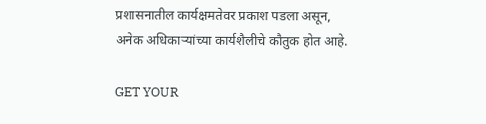प्रशासनातील कार्यक्षमतेवर प्रकाश पडला असून, अनेक अधिकाऱ्यांच्या कार्यशैलीचे कौतुक होत आहे.

GET YOUR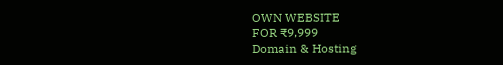OWN WEBSITE
FOR ₹9,999
Domain & Hosting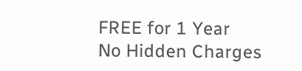FREE for 1 Year
No Hidden Charges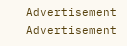Advertisement
Advertisement